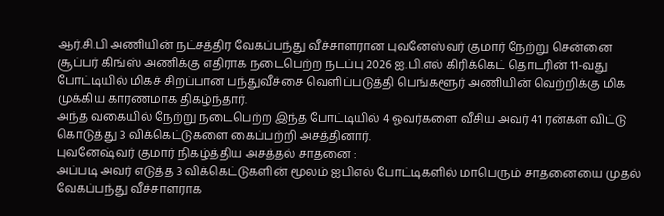ஆர்.சி.பி அணியின் நட்சத்திர வேகப்பந்து வீச்சாளரான புவனேஸ்வர் குமார் நேற்று சென்னை சூப்பர் கிங்ஸ் அணிக்கு எதிராக நடைபெற்ற நடப்பு 2026 ஐ.பி.எல் கிரிக்கெட் தொடரின் 11-வது போட்டியில் மிகச் சிறப்பான பந்துவீச்சை வெளிப்படுத்தி பெங்களூர் அணியின் வெற்றிக்கு மிக முக்கிய காரணமாக திகழ்ந்தார்.
அந்த வகையில் நேற்று நடைபெற்ற இந்த போட்டியில் 4 ஓவர்களை வீசிய அவர் 41 ரன்கள் விட்டு கொடுத்து 3 விக்கெட்டுகளை கைப்பற்றி அசத்தினார்.
புவனேஷ்வர் குமார் நிகழ்த்திய அசத்தல் சாதனை :
அப்படி அவர் எடுத்த 3 விக்கெட்டுகளின் மூலம் ஐபிஎல் போட்டிகளில் மாபெரும் சாதனையை முதல் வேகப்பந்து வீச்சாளராக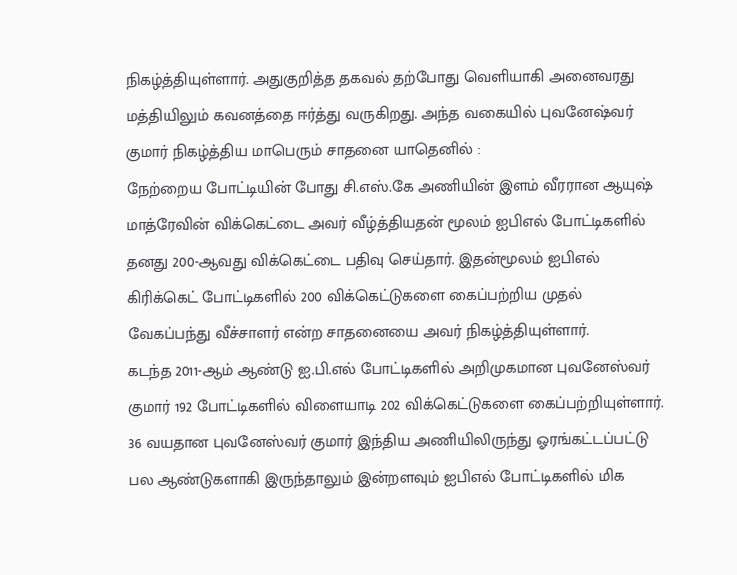நிகழ்த்தியுள்ளார். அதுகுறித்த தகவல் தற்போது வெளியாகி அனைவரது மத்தியிலும் கவனத்தை ஈர்த்து வருகிறது. அந்த வகையில் புவனேஷ்வர் குமார் நிகழ்த்திய மாபெரும் சாதனை யாதெனில் :
நேற்றைய போட்டியின் போது சி.எஸ்.கே அணியின் இளம் வீரரான ஆயுஷ் மாத்ரேவின் விக்கெட்டை அவர் வீழ்த்தியதன் மூலம் ஐபிஎல் போட்டிகளில் தனது 200-ஆவது விக்கெட்டை பதிவு செய்தார். இதன்மூலம் ஐபிஎல் கிரிக்கெட் போட்டிகளில் 200 விக்கெட்டுகளை கைப்பற்றிய முதல் வேகப்பந்து வீச்சாளர் என்ற சாதனையை அவர் நிகழ்த்தியுள்ளார்.
கடந்த 2011-ஆம் ஆண்டு ஐ.பி.எல் போட்டிகளில் அறிமுகமான புவனேஸ்வர் குமார் 192 போட்டிகளில் விளையாடி 202 விக்கெட்டுகளை கைப்பற்றியுள்ளார். 36 வயதான புவனேஸ்வர் குமார் இந்திய அணியிலிருந்து ஓரங்கட்டப்பட்டு பல ஆண்டுகளாகி இருந்தாலும் இன்றளவும் ஐபிஎல் போட்டிகளில் மிக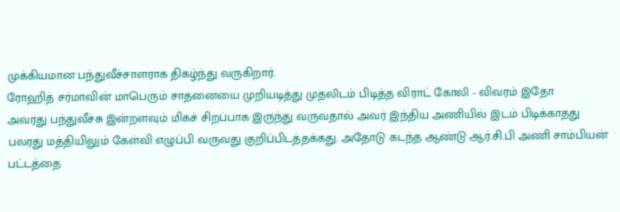முக்கியமான பந்துவீச்சாளராக திகழ்ந்து வருகிறார்.
ரோஹித் சர்மாவின் மாபெரும் சாதனையை முறியடித்து முதலிடம் பிடித்த விராட் கோலி - விவரம் இதோ
அவரது பந்துவீச்சு இன்றளவும் மிகச் சிறப்பாக இருந்து வருவதால் அவர் இந்திய அணியில் இடம் பிடிக்காதது பலரது மத்தியிலும் கேள்வி எழுப்பி வருவது குறிப்பிடத்தக்கது. அதோடு கடந்த ஆண்டு ஆர்.சி.பி அணி சாம்பியன் பட்டத்தை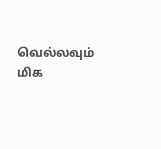வெல்லவும் மிக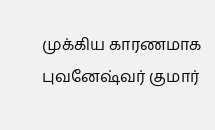முக்கிய காரணமாக புவனேஷ்வர் குமார்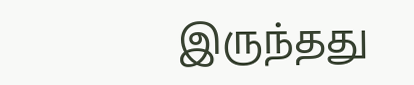இருந்தது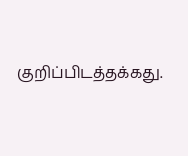குறிப்பிடத்தக்கது.